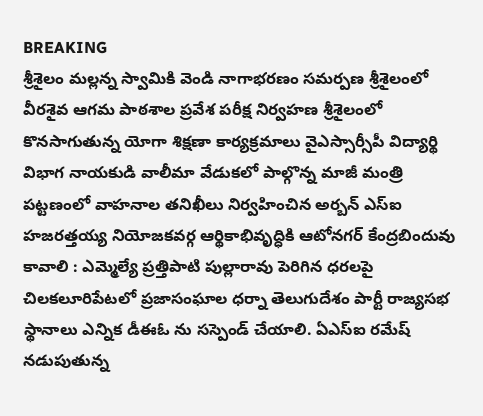BREAKING
శ్రీశైలం మల్లన్న స్వామికి వెండి నాగాభరణం సమర్పణ శ్రీశైలంలో వీరశైవ ఆగమ పాఠశాల ప్రవేశ పరీక్ష నిర్వహణ శ్రీశైలంలో కొనసాగుతున్న యోగా శిక్షణా కార్యక్రమాలు వైఎస్సార్సీపీ విద్యార్థి విభాగ నాయకుడి వాలీమా వేడుకలో పాల్గొన్న మాజీ మంత్రి పట్టణంలో వాహనాల తనిఖీలు నిర్వహించిన అర్బన్ ఎస్ఐ హజరత్తయ్య నియోజకవర్గ ఆర్థికాభివృద్ధికి ఆటోనగర్ కేంద్రబిందువు కావాలి : ఎమ్మెల్యే ప్రత్తిపాటి పుల్లారావు పెరిగిన ధరలపై చిలకలూరిపేటలో ప్రజాసంఘాల ధర్నా తెలుగుదేశం పార్టీ రాజ్యసభ స్థానాలు ఎన్నిక డీఈఓ ను సస్పెండ్ చేయాలి. ఏఎస్ఐ రమేష్ నడుపుతున్న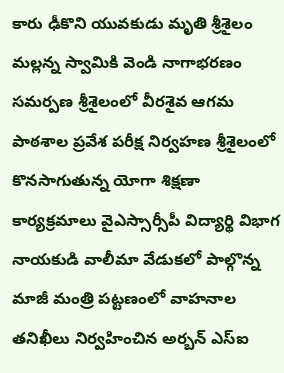కారు ఢీకొని యువకుడు మృతి శ్రీశైలం మల్లన్న స్వామికి వెండి నాగాభరణం సమర్పణ శ్రీశైలంలో వీరశైవ ఆగమ పాఠశాల ప్రవేశ పరీక్ష నిర్వహణ శ్రీశైలంలో కొనసాగుతున్న యోగా శిక్షణా కార్యక్రమాలు వైఎస్సార్సీపీ విద్యార్థి విభాగ నాయకుడి వాలీమా వేడుకలో పాల్గొన్న మాజీ మంత్రి పట్టణంలో వాహనాల తనిఖీలు నిర్వహించిన అర్బన్ ఎస్ఐ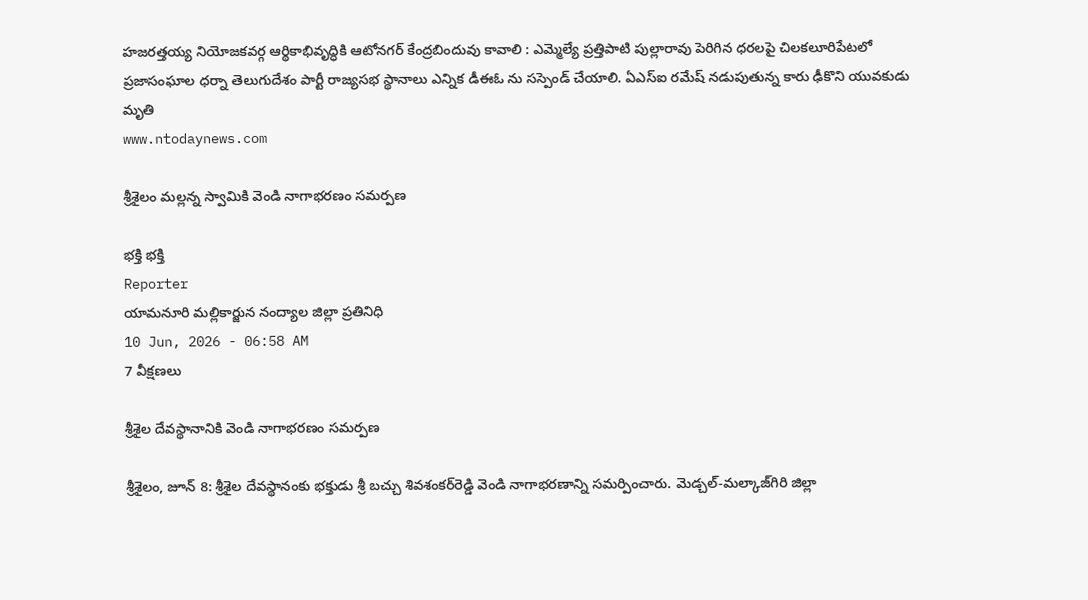హజరత్తయ్య నియోజకవర్గ ఆర్థికాభివృద్ధికి ఆటోనగర్ కేంద్రబిందువు కావాలి : ఎమ్మెల్యే ప్రత్తిపాటి పుల్లారావు పెరిగిన ధరలపై చిలకలూరిపేటలో ప్రజాసంఘాల ధర్నా తెలుగుదేశం పార్టీ రాజ్యసభ స్థానాలు ఎన్నిక డీఈఓ ను సస్పెండ్ చేయాలి. ఏఎస్ఐ రమేష్ నడుపుతున్న కారు ఢీకొని యువకుడు మృతి
www.ntodaynews.com

శ్రీశైలం మల్లన్న స్వామికి వెండి నాగాభరణం సమర్పణ

భక్తి భక్తి
Reporter
యామనూరి మల్లికార్జున నంద్యాల జిల్లా ప్రతినిధి
10 Jun, 2026 - 06:58 AM
7 వీక్షణలు

శ్రీశైల దేవస్థానానికి వెండి నాగాభరణం సమర్పణ

శ్రీశైలం, జూన్ 8: శ్రీశైల దేవస్థానంకు భక్తుడు శ్రీ బచ్చు శివశంకర్‌రెడ్డి వెండి నాగాభరణాన్ని సమర్పించారు. మెడ్చల్-మల్కాజ్‌గిరి జిల్లా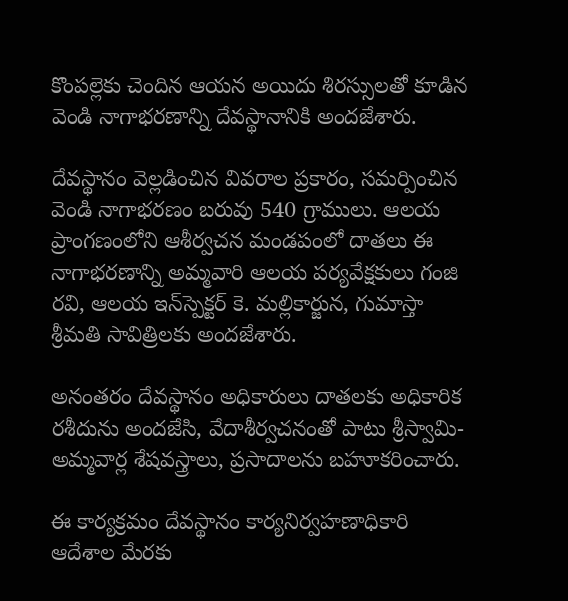కొంపల్లెకు చెందిన ఆయన అయిదు శిరస్సులతో కూడిన వెండి నాగాభరణాన్ని దేవస్థానానికి అందజేశారు.

దేవస్థానం వెల్లడించిన వివరాల ప్రకారం, సమర్పించిన వెండి నాగాభరణం బరువు 540 గ్రాములు. ఆలయ ప్రాంగణంలోని ఆశీర్వచన మండపంలో దాతలు ఈ నాగాభరణాన్ని అమ్మవారి ఆలయ పర్యవేక్షకులు గంజి రవి, ఆలయ ఇన్‌స్పెక్టర్ కె. మల్లికార్జున, గుమాస్తా శ్రీమతి సావిత్రిలకు అందజేశారు.

అనంతరం దేవస్థానం అధికారులు దాతలకు అధికారిక రశీదును అందజేసి, వేదాశీర్వచనంతో పాటు శ్రీస్వామి-అమ్మవార్ల శేషవస్త్రాలు, ప్రసాదాలను బహూకరించారు.

ఈ కార్యక్రమం దేవస్థానం కార్యనిర్వహణాధికారి ఆదేశాల మేరకు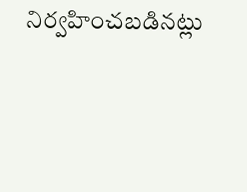నిర్వహించబడినట్లు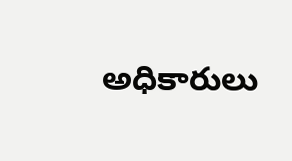అధికారులు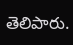తెలిపారు.